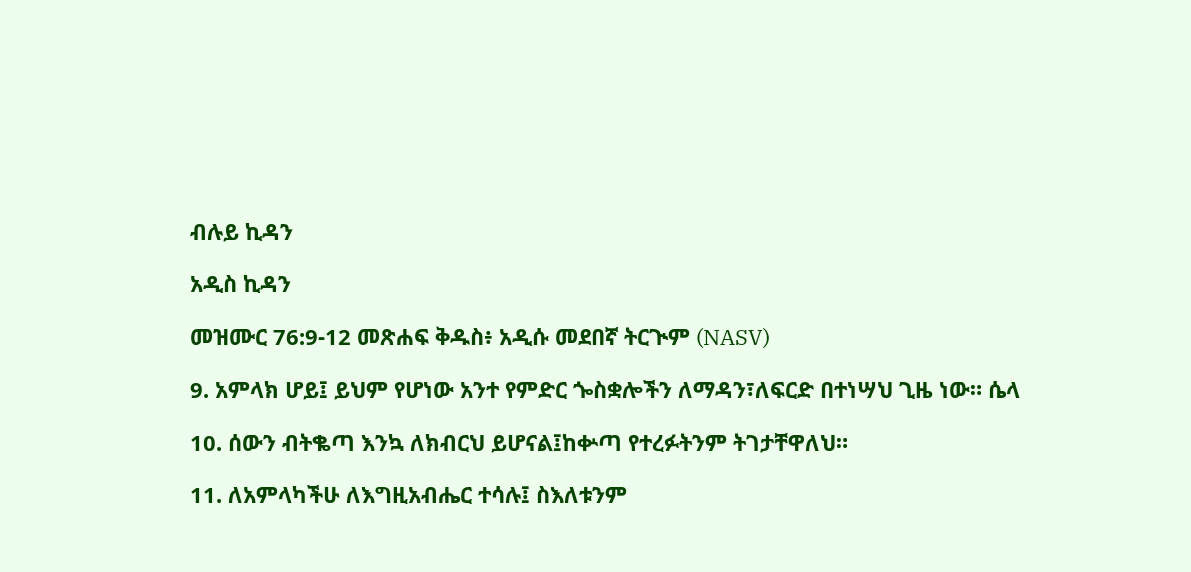ብሉይ ኪዳን

አዲስ ኪዳን

መዝሙር 76:9-12 መጽሐፍ ቅዱስ፥ አዲሱ መደበኛ ትርጒም (NASV)

9. አምላክ ሆይ፤ ይህም የሆነው አንተ የምድር ጐስቋሎችን ለማዳን፣ለፍርድ በተነሣህ ጊዜ ነው። ሴላ

10. ሰውን ብትቈጣ እንኳ ለክብርህ ይሆናል፤ከቍጣ የተረፉትንም ትገታቸዋለህ።

11. ለአምላካችሁ ለእግዚአብሔር ተሳሉ፤ ስእለቱንም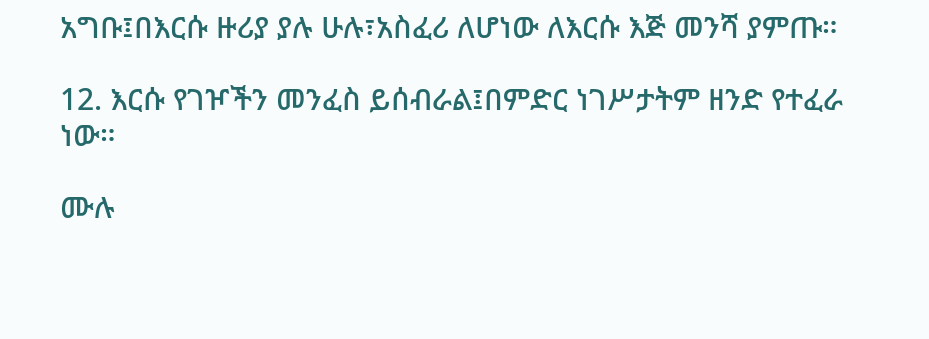አግቡ፤በእርሱ ዙሪያ ያሉ ሁሉ፣አስፈሪ ለሆነው ለእርሱ እጅ መንሻ ያምጡ።

12. እርሱ የገዦችን መንፈስ ይሰብራል፤በምድር ነገሥታትም ዘንድ የተፈራ ነው።

ሙሉ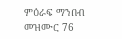ምዕራፍ ማንበብ መዝሙር 76